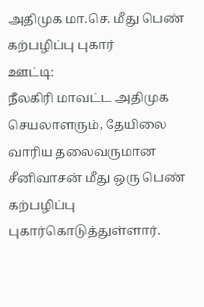அதிமுக மா.செ. மீது பெண் கற்பழிப்பு புகார்
ஊட்டி:
நீலகிரி மாவட்ட அதிமுக செயலாளரும், தேயிலை வாரிய தலைவருமான சீனிவாசன் மீது ஒரு பெண் கற்பழிப்பு புகார்கொடுத்துள்ளார்.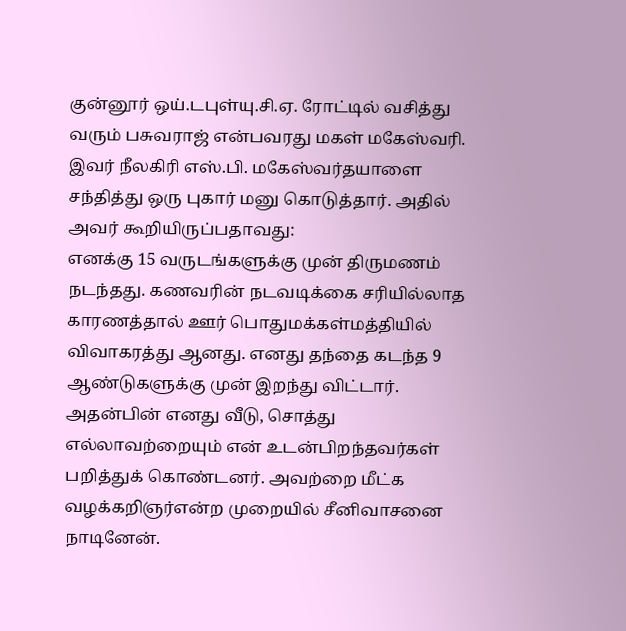குன்னூர் ஒய்.டபுள்யு.சி.ஏ. ரோட்டில் வசித்து வரும் பசுவராஜ் என்பவரது மகள் மகேஸ்வரி. இவர் நீலகிரி எஸ்.பி. மகேஸ்வர்தயாளை சந்தித்து ஒரு புகார் மனு கொடுத்தார். அதில் அவர் கூறியிருப்பதாவது:
எனக்கு 15 வருடங்களுக்கு முன் திருமணம் நடந்தது. கணவரின் நடவடிக்கை சரியில்லாத காரணத்தால் ஊர் பொதுமக்கள்மத்தியில் விவாகரத்து ஆனது. எனது தந்தை கடந்த 9 ஆண்டுகளுக்கு முன் இறந்து விட்டார்.
அதன்பின் எனது வீடு, சொத்து எல்லாவற்றையும் என் உடன்பிறந்தவர்கள் பறித்துக் கொண்டனர். அவற்றை மீட்க வழக்கறிஞர்என்ற முறையில் சீனிவாசனை நாடினேன்.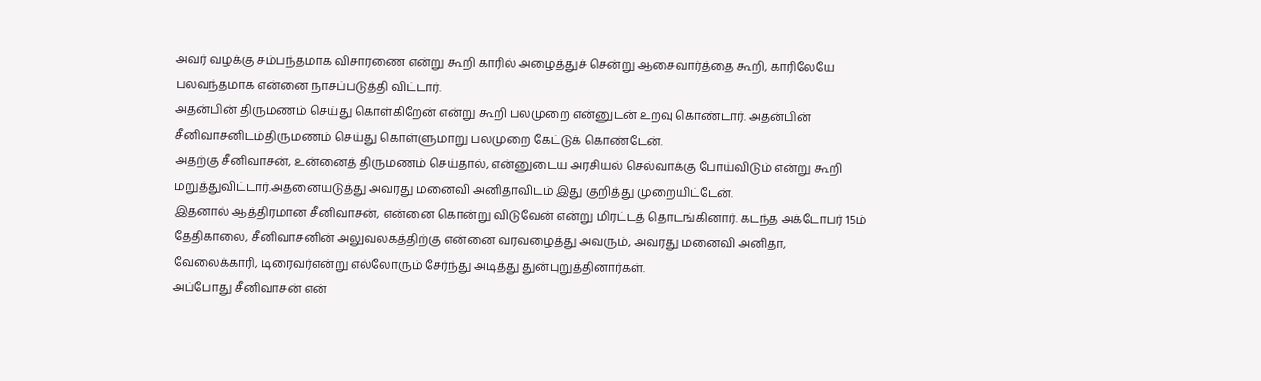அவர் வழக்கு சம்பந்தமாக விசாரணை என்று கூறி காரில் அழைத்துச் சென்று ஆசைவார்த்தை கூறி, காரிலேயே பலவந்தமாக என்னை நாசப்படுத்தி விட்டார்.
அதன்பின் திருமணம் செய்து கொள்கிறேன் என்று கூறி பலமுறை என்னுடன் உறவு கொண்டார். அதன்பின் சீனிவாசனிடம்திருமணம் செய்து கொள்ளுமாறு பலமுறை கேட்டுக் கொண்டேன்.
அதற்கு சீனிவாசன், உன்னைத் திருமணம் செய்தால், என்னுடைய அரசியல் செல்வாக்கு போய்விடும் என்று கூறி மறுத்துவிட்டார்.அதனையடுத்து அவரது மனைவி அனிதாவிடம் இது குறித்து முறையிட்டேன்.
இதனால் ஆத்திரமான சீனிவாசன், என்னை கொன்று விடுவேன் என்று மிரட்டத் தொடங்கினார். கடந்த அக்டோபர் 15ம் தேதிகாலை, சீனிவாசனின் அலுவலகத்திற்கு என்னை வரவழைத்து அவரும், அவரது மனைவி அனிதா, வேலைக்காரி, டிரைவர்என்று எல்லோரும் சேர்ந்து அடித்து துன்புறுத்தினார்கள்.
அப்போது சீனிவாசன் என்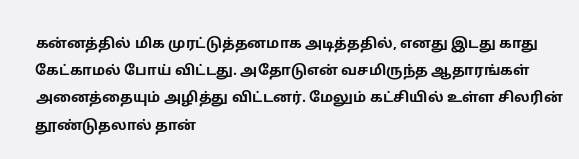கன்னத்தில் மிக முரட்டுத்தனமாக அடித்ததில், எனது இடது காது கேட்காமல் போய் விட்டது. அதோடுஎன் வசமிருந்த ஆதாரங்கள் அனைத்தையும் அழித்து விட்டனர். மேலும் கட்சியில் உள்ள சிலரின் தூண்டுதலால் தான்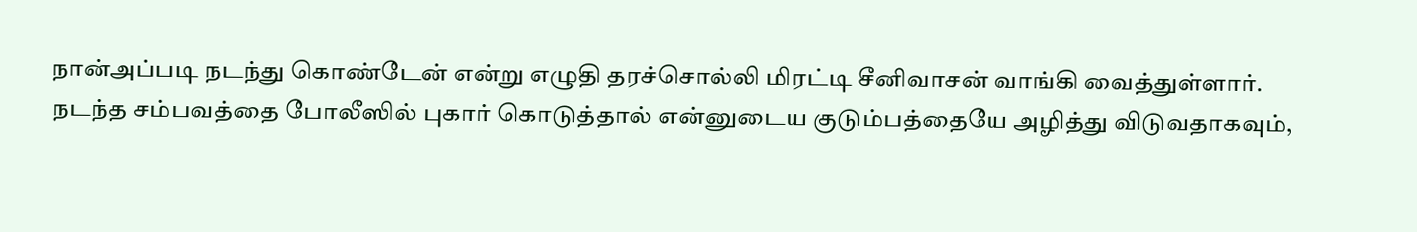நான்அப்படி நடந்து கொண்டேன் என்று எழுதி தரச்சொல்லி மிரட்டி சீனிவாசன் வாங்கி வைத்துள்ளார்.
நடந்த சம்பவத்தை போலீஸில் புகார் கொடுத்தால் என்னுடைய குடும்பத்தையே அழித்து விடுவதாகவும்,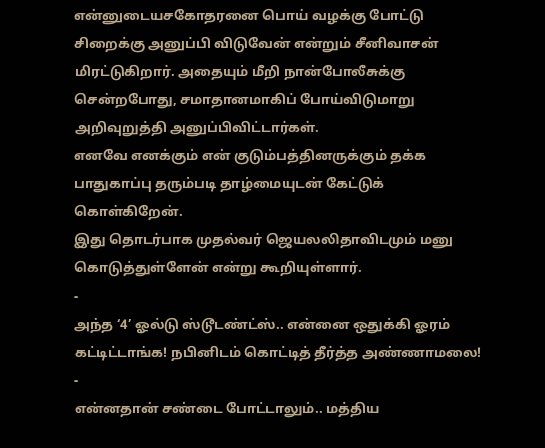என்னுடையசகோதரனை பொய் வழக்கு போட்டு சிறைக்கு அனுப்பி விடுவேன் என்றும் சீனிவாசன் மிரட்டுகிறார். அதையும் மீறி நான்போலீசுக்கு சென்றபோது, சமாதானமாகிப் போய்விடுமாறு அறிவுறுத்தி அனுப்பிவிட்டார்கள்.
எனவே எனக்கும் என் குடும்பத்தினருக்கும் தக்க பாதுகாப்பு தரும்படி தாழ்மையுடன் கேட்டுக் கொள்கிறேன்.
இது தொடர்பாக முதல்வர் ஜெயலலிதாவிடமும் மனு கொடுத்துள்ளேன் என்று கூறியுள்ளார்.
-
அந்த ‘4’ ஓல்டு ஸ்டூடண்ட்ஸ்.. என்னை ஒதுக்கி ஓரம் கட்டிட்டாங்க! நபினிடம் கொட்டித் தீர்த்த அண்ணாமலை! -
என்னதான் சண்டை போட்டாலும்.. மத்திய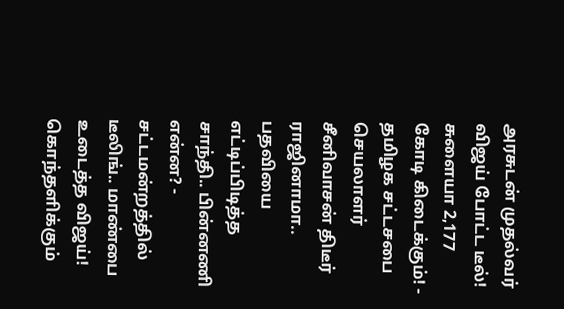அரசுடன் முதல்வர் விஜய் போட்ட டீல்! சுளையா 2,177 கோடி கிடைக்கும்! -
தமிழக சட்டசபை செயலாளர் சீனிவாசன் திடீர் ராஜினாமா.. பதவியை எட்டிப்பிடித்த சாந்தி.. பின்னணி என்ன? -
சட்டமன்றத்தில் டீலிங்.. மாண்பை உடைத்த விஜய்! கொந்தளிக்கும்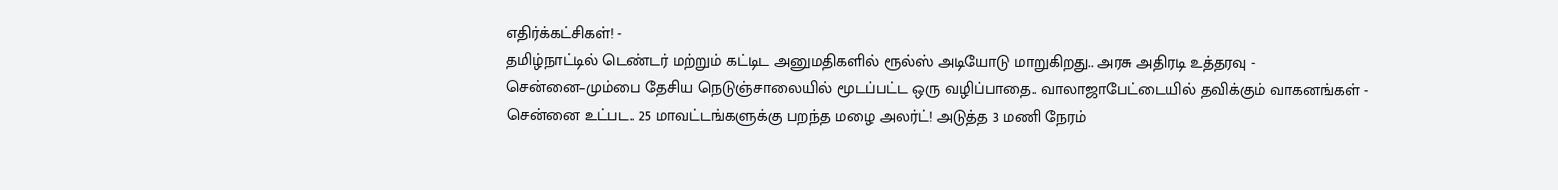எதிர்க்கட்சிகள்! -
தமிழ்நாட்டில் டெண்டர் மற்றும் கட்டிட அனுமதிகளில் ரூல்ஸ் அடியோடு மாறுகிறது.. அரசு அதிரடி உத்தரவு -
சென்னை–மும்பை தேசிய நெடுஞ்சாலையில் மூடப்பட்ட ஒரு வழிப்பாதை.. வாலாஜாபேட்டையில் தவிக்கும் வாகனங்கள் -
சென்னை உட்பட.. 25 மாவட்டங்களுக்கு பறந்த மழை அலர்ட்! அடுத்த 3 மணி நேரம்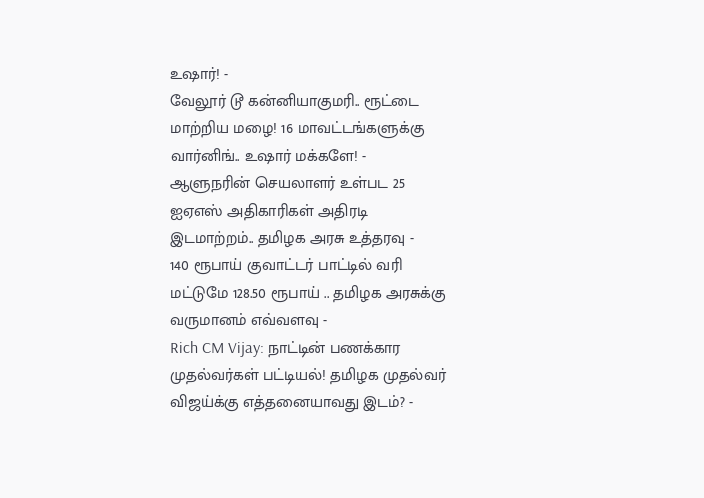உஷார்! -
வேலூர் டூ கன்னியாகுமரி.. ரூட்டை மாற்றிய மழை! 16 மாவட்டங்களுக்கு வார்னிங்.. உஷார் மக்களே! -
ஆளுநரின் செயலாளர் உள்பட 25 ஐஏஎஸ் அதிகாரிகள் அதிரடி இடமாற்றம்.. தமிழக அரசு உத்தரவு -
140 ரூபாய் குவாட்டர் பாட்டில் வரி மட்டுமே 128.50 ரூபாய் .. தமிழக அரசுக்கு வருமானம் எவ்வளவு -
Rich CM Vijay: நாட்டின் பணக்கார முதல்வர்கள் பட்டியல்! தமிழக முதல்வர் விஜய்க்கு எத்தனையாவது இடம்? -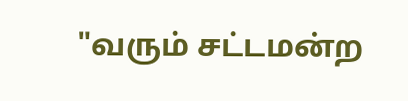"வரும் சட்டமன்ற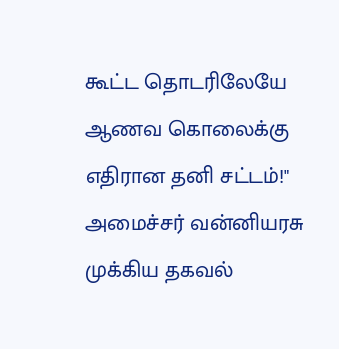கூட்ட தொடரிலேயே ஆணவ கொலைக்கு எதிரான தனி சட்டம்!" அமைச்சர் வன்னியரசு முக்கிய தகவல்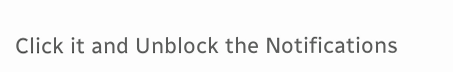Click it and Unblock the Notifications